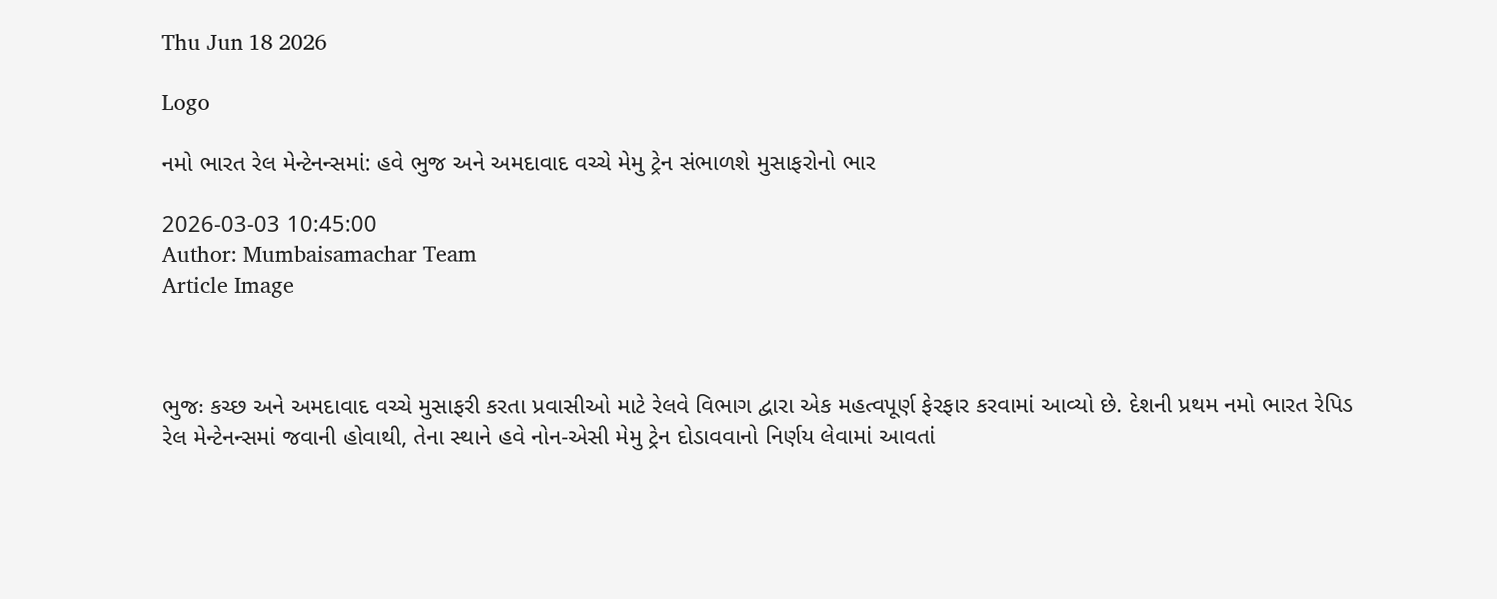Thu Jun 18 2026

Logo

નમો ભારત રેલ મેન્ટેનન્સમાં: હવે ભુજ અને અમદાવાદ વચ્ચે મેમુ ટ્રેન સંભાળશે મુસાફરોનો ભાર

2026-03-03 10:45:00
Author: Mumbaisamachar Team
Article Image



ભુજઃ કચ્છ અને અમદાવાદ વચ્ચે મુસાફરી કરતા પ્રવાસીઓ માટે રેલવે વિભાગ દ્વારા એક મહત્વપૂર્ણ ફેરફાર કરવામાં આવ્યો છે. દેશની પ્રથમ નમો ભારત રેપિડ રેલ મેન્ટેનન્સમાં જવાની હોવાથી, તેના સ્થાને હવે નોન-એસી મેમુ ટ્રેન દોડાવવાનો નિર્ણય લેવામાં આવતાં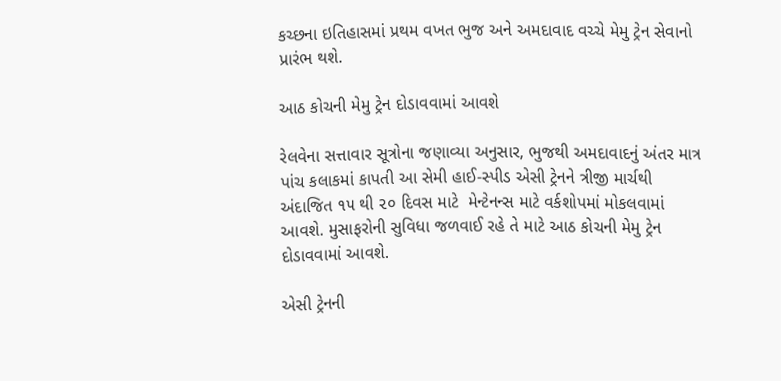કચ્છના ઇતિહાસમાં પ્રથમ વખત ભુજ અને અમદાવાદ વચ્ચે મેમુ ટ્રેન સેવાનો પ્રારંભ થશે.

આઠ કોચની મેમુ ટ્રેન દોડાવવામાં આવશે

રેલવેના સત્તાવાર સૂત્રોના જણાવ્યા અનુસાર, ભુજથી અમદાવાદનું અંતર માત્ર પાંચ કલાકમાં કાપતી આ સેમી હાઈ-સ્પીડ એસી ટ્રેનને ત્રીજી માર્ચથી અંદાજિત ૧૫ થી ૨૦ દિવસ માટે  મેન્ટેનન્સ માટે વર્કશોપમાં મોકલવામાં આવશે. મુસાફરોની સુવિધા જળવાઈ રહે તે માટે આઠ કોચની મેમુ ટ્રેન દોડાવવામાં આવશે.

એસી ટ્રેનની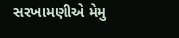સરખામણીએ મેમુ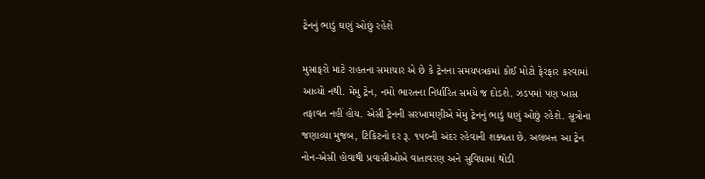ટ્રેનનું ભાડું ઘણું ઓછું રહેશે

મુસાફરો માટે રાહતના સમાચાર એ છે કે ટ્રેનના સમયપત્રકમાં કોઈ મોટો ફેરફાર કરવામાં આવ્યો નથી. મેમુ ટ્રેન, નમો ભારતના નિર્ધારિત સમયે જ દોડશે. ઝડપમાં પણ ખાસ તફાવત નહીં હોય. એસી ટ્રેનની સરખામણીએ મેમુ ટ્રેનનું ભાડું ઘણું ઓછું રહેશે. સૂત્રોના જણાવ્યા મુજબ, ટિકિટનો દર રૂ. ૧૫૦ની અંદર રહેવાની શક્યતા છે. અલબત્ત આ ટ્રેન નોન-એસી હોવાથી પ્રવાસીઓએ વાતાવરણ અને સુવિધામાં થોડી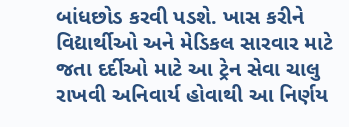બાંધછોડ કરવી પડશે. ખાસ કરીને વિદ્યાર્થીઓ અને મેડિકલ સારવાર માટે જતા દર્દીઓ માટે આ ટ્રેન સેવા ચાલુ રાખવી અનિવાર્ય હોવાથી આ નિર્ણય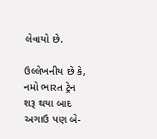લેવાયો છે.

ઉલ્લેખનીય છે કે, નમો ભારત ટ્રેન શરૂ થયા બાદ અગાઉ પણ બે-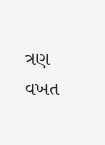ત્રણ વખત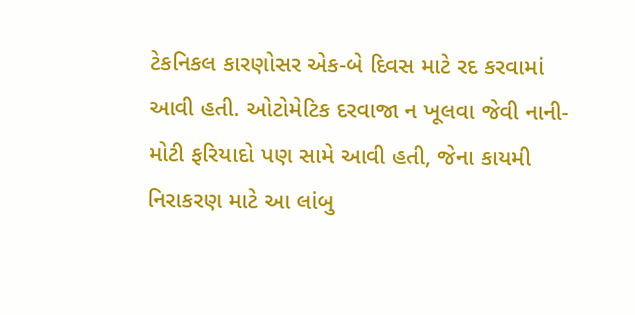ટેકનિકલ કારણોસર એક-બે દિવસ માટે રદ કરવામાં આવી હતી. ઓટોમેટિક દરવાજા ન ખૂલવા જેવી નાની-મોટી ફરિયાદો પણ સામે આવી હતી, જેના કાયમી નિરાકરણ માટે આ લાંબુ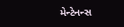મેન્ટેનન્સ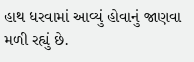હાથ ધરવામાં આવ્યું હોવાનું જાણવા મળી રહ્યું છે.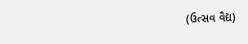(ઉત્સવ વૈદ્ય)